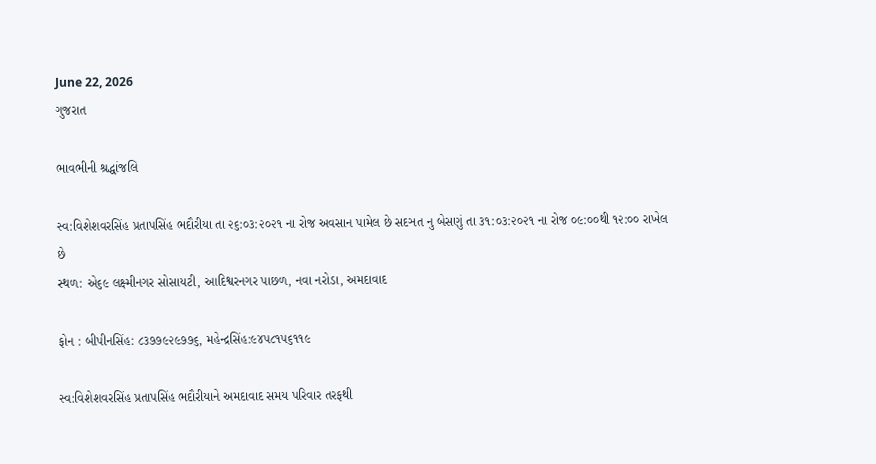June 22, 2026
ગુજરાત

ભાવભીની શ્રદ્ધાંજલિ

સ્વ:વિશેશવરસિંહ પ્રતાપસિંહ ભદૌરીયા તા ૨૬:૦૩:૨૦૨૧ ના રોજ અવસાન પામેલ છે સદઞત નુ બેસણું તા ૩૧:૦૩:૨૦૨૧ ના રોજ ૦૯:૦૦થી ૧૨:૦૦ રાખેલ છે
સ્થળ: એ૬૯ લક્ષ્મીનગર સોસાયટી, આદિશ્વરનગર પાછળ, નવા નરોડા, અમદાવાદ

ફોન : બીપીનસિંહ: ૮૩૭૭૯૨૯૭૭૬, મહેન્દ્રસિંહ:૯૪૫૮૧૫૬૧૧૯

સ્વ:વિશેશવરસિંહ પ્રતાપસિંહ ભદૌરીયાને અમદાવાદ સમય પરિવાર તરફથી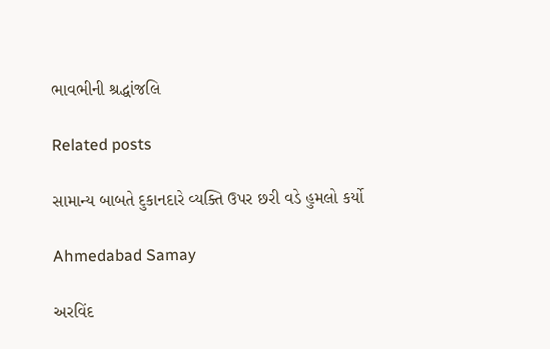ભાવભીની શ્રદ્ધાંજલિ

Related posts

સામાન્ય બાબતે દુકાનદારે વ્યક્તિ ઉપર છરી વડે હુમલો કર્યો

Ahmedabad Samay

અરવિંદ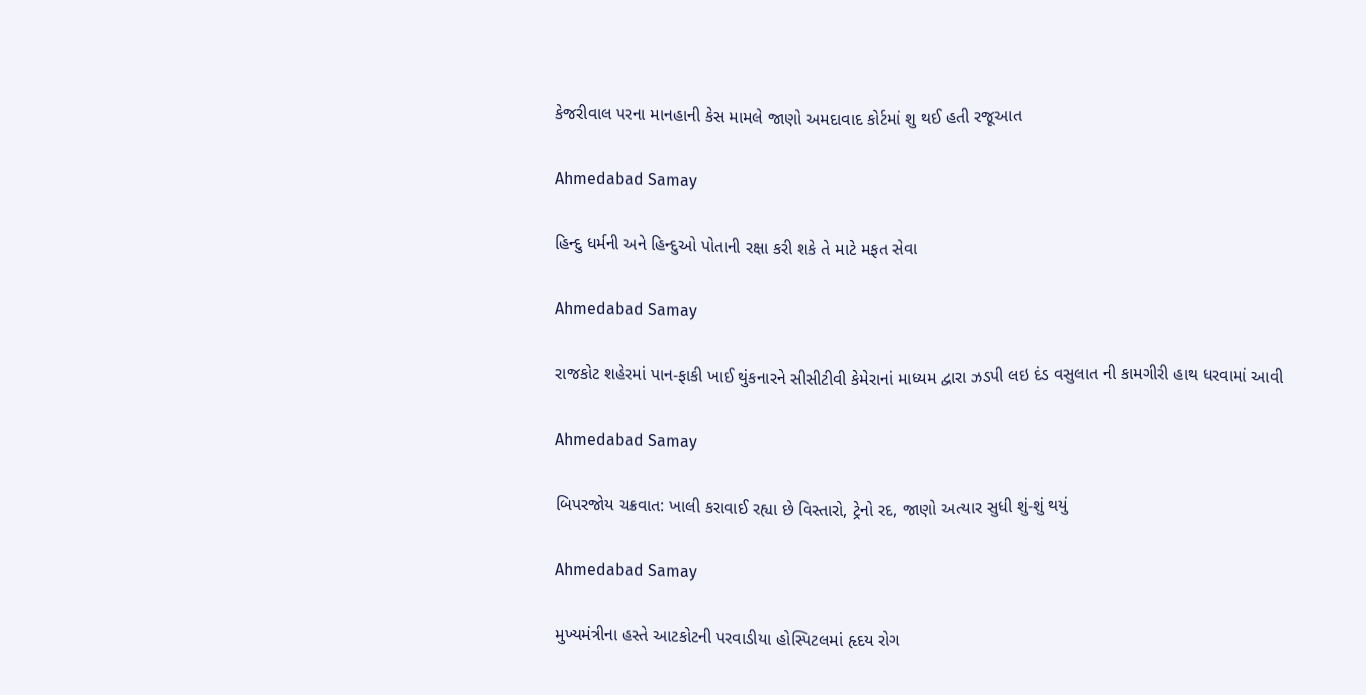કેજરીવાલ પરના માનહાની કેસ મામલે જાણો અમદાવાદ કોર્ટમાં શુ થઈ હતી રજૂઆત

Ahmedabad Samay

હિન્દુ ધર્મની અને હિન્દુઓ પોતાની રક્ષા કરી શકે તે માટે મફત સેવા

Ahmedabad Samay

રાજકોટ શહેરમાં પાન-ફાકી ખાઈ થુંકનારને સીસીટીવી કેમેરાનાં માધ્‍યમ દ્વારા ઝડપી લઇ દંડ વસુલાત ની કામગીરી હાથ ધરવામાં આવી

Ahmedabad Samay

બિપરજોય ચક્રવાત: ખાલી કરાવાઈ રહ્યા છે વિસ્તારો, ટ્રેનો રદ, જાણો અત્યાર સુધી શું-શું થયું

Ahmedabad Samay

મુખ્યમંત્રીના હસ્તે આટકોટની પરવાડીયા હોસ્પિટલમાં હૃદય રોગ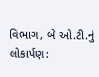વિભાગ, બે ઓ.ટી.નું લોકાર્પણ: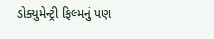ડોક્યુમેન્ટ્રી ફિલ્મનું પણ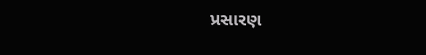પ્રસારણ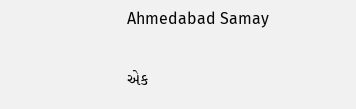Ahmedabad Samay

એક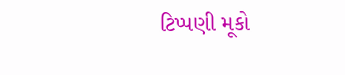ટિપ્પણી મૂકો